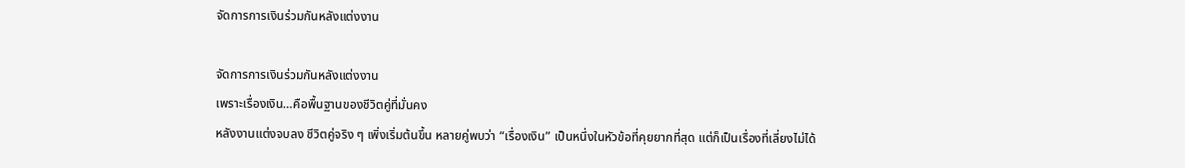จัดการการเงินร่วมกันหลังแต่งงาน

จัดการการเงินร่วมกันหลังแต่งงาน
เพราะเรื่องเงิน…คือพื้นฐานของชีวิตคู่ที่มั่นคง
หลังงานแต่งจบลง ชีวิตคู่จริง ๆ เพิ่งเริ่มต้นขึ้น หลายคู่พบว่า “เรื่องเงิน” เป็นหนึ่งในหัวข้อที่คุยยากที่สุด แต่ก็เป็นเรื่องที่เลี่ยงไม่ได้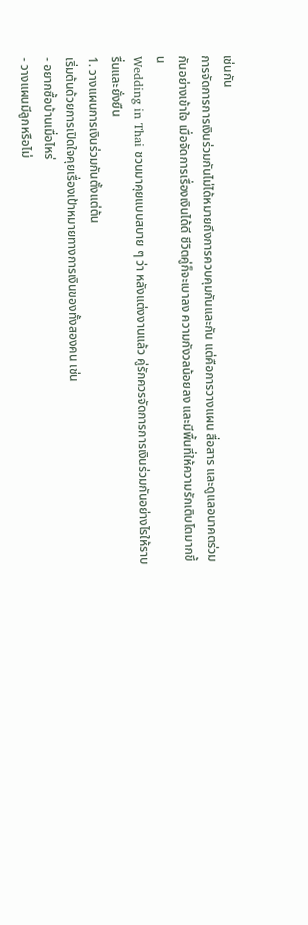เช่นกัน
การจัดการการเงินร่วมกันไม่ได้หมายถึงการควบคุมกันและกัน แต่คือการวางแผน สื่อสาร และดูแลอนาคตร่วมกันอย่างเข้าใจ เมื่อจัดการเรื่องเงินได้ดี ชีวิตคู่ก็จะเบาลง ความกังวลน้อยลง และมีพื้นที่ให้ความรักเติบโตมากขึ้น
Wedding in Thai ชวนมาคุยแบบสบาย ๆ ว่า หลังแต่งงานแล้ว คู่รักควรจัดการการเงินร่วมกันอย่างไรให้ราบรื่นและยั่งยืน
1. วางแผนการเงินร่วมกันตั้งแต่ต้น
เริ่มต้นด้วยการเปิดใจคุยเรื่องเป้าหมายทางการเงินของทั้งสองคน เช่น
- อยากซื้อบ้านเมื่อไหร่
- วางแผนมีลูกหรือไม่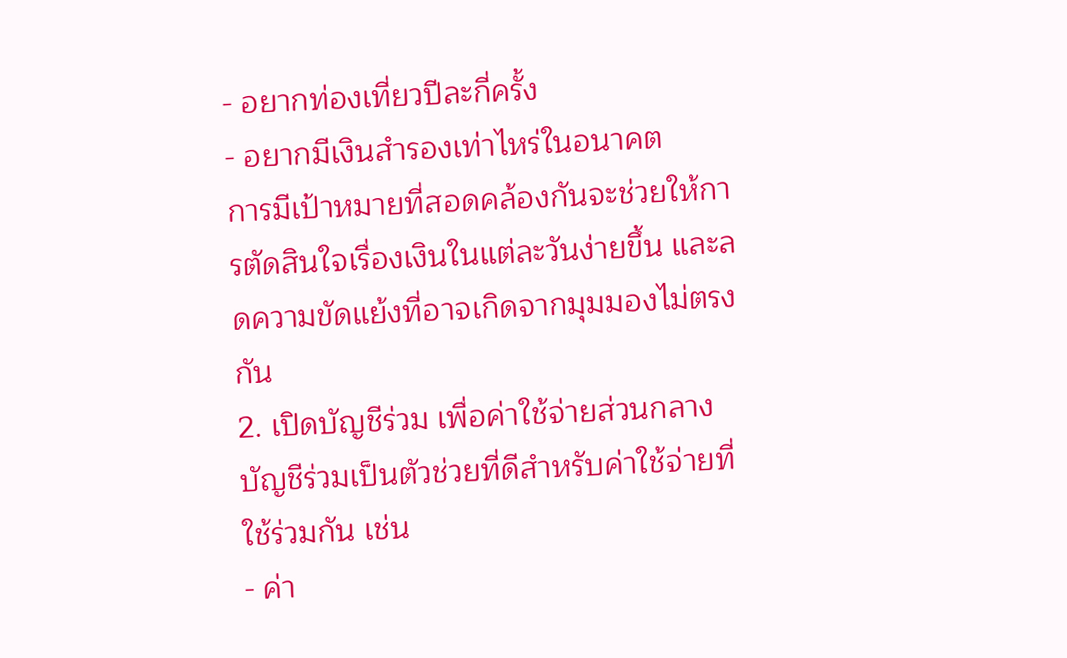- อยากท่องเที่ยวปีละกี่ครั้ง
- อยากมีเงินสำรองเท่าไหร่ในอนาคต
การมีเป้าหมายที่สอดคล้องกันจะช่วยให้การตัดสินใจเรื่องเงินในแต่ละวันง่ายขึ้น และลดความขัดแย้งที่อาจเกิดจากมุมมองไม่ตรงกัน
2. เปิดบัญชีร่วม เพื่อค่าใช้จ่ายส่วนกลาง
บัญชีร่วมเป็นตัวช่วยที่ดีสำหรับค่าใช้จ่ายที่ใช้ร่วมกัน เช่น
- ค่า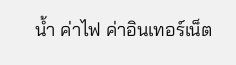น้ำ ค่าไฟ ค่าอินเทอร์เน็ต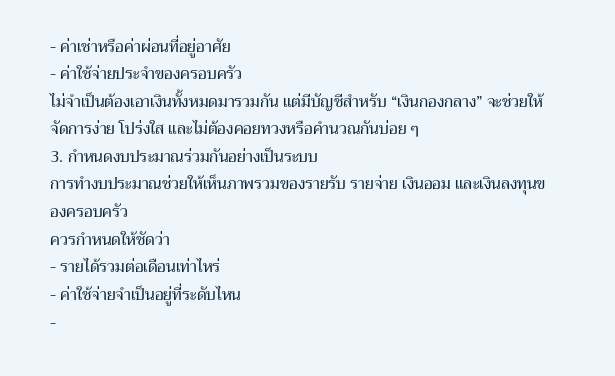- ค่าเช่าหรือค่าผ่อนที่อยู่อาศัย
- ค่าใช้จ่ายประจำของครอบครัว
ไม่จำเป็นต้องเอาเงินทั้งหมดมารวมกัน แต่มีบัญชีสำหรับ “เงินกองกลาง” จะช่วยให้จัดการง่าย โปร่งใส และไม่ต้องคอยทวงหรือคำนวณกันบ่อย ๆ
3. กำหนดงบประมาณร่วมกันอย่างเป็นระบบ
การทำงบประมาณช่วยให้เห็นภาพรวมของรายรับ รายจ่าย เงินออม และเงินลงทุนของครอบครัว
ควรกำหนดให้ชัดว่า
- รายได้รวมต่อเดือนเท่าไหร่
- ค่าใช้จ่ายจำเป็นอยู่ที่ระดับไหน
-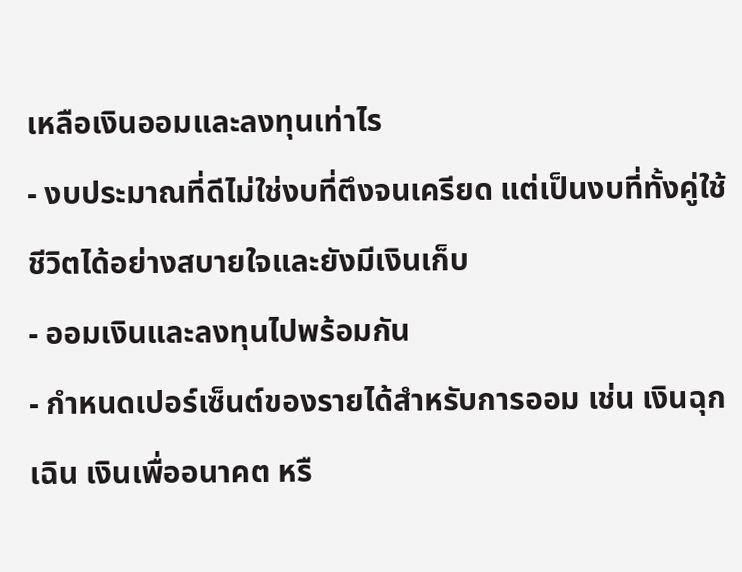เหลือเงินออมและลงทุนเท่าไร
- งบประมาณที่ดีไม่ใช่งบที่ตึงจนเครียด แต่เป็นงบที่ทั้งคู่ใช้ชีวิตได้อย่างสบายใจและยังมีเงินเก็บ
- ออมเงินและลงทุนไปพร้อมกัน
- กำหนดเปอร์เซ็นต์ของรายได้สำหรับการออม เช่น เงินฉุกเฉิน เงินเพื่ออนาคต หรื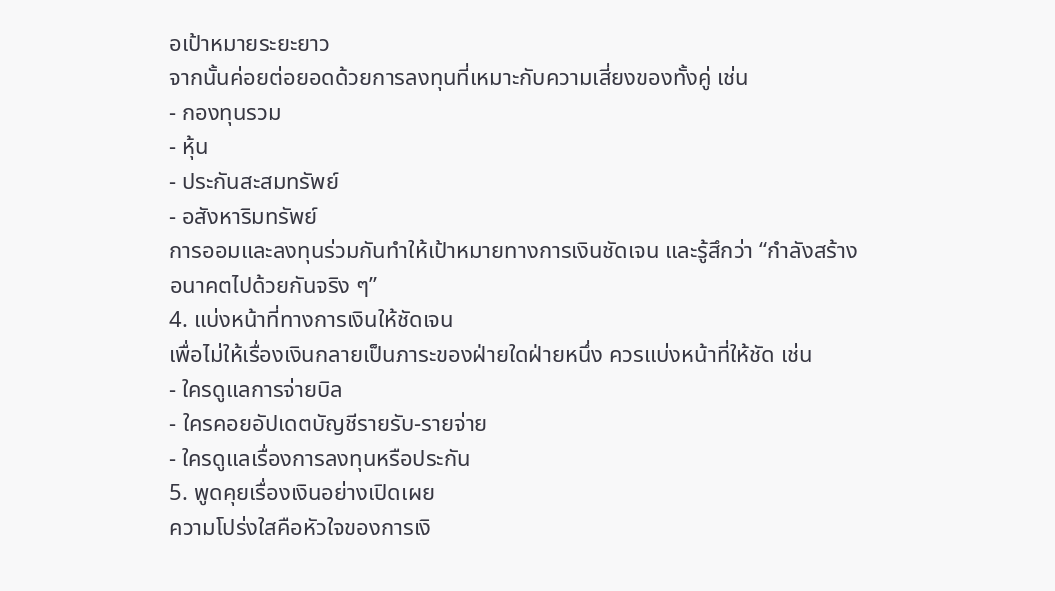อเป้าหมายระยะยาว
จากนั้นค่อยต่อยอดด้วยการลงทุนที่เหมาะกับความเสี่ยงของทั้งคู่ เช่น
- กองทุนรวม
- หุ้น
- ประกันสะสมทรัพย์
- อสังหาริมทรัพย์
การออมและลงทุนร่วมกันทำให้เป้าหมายทางการเงินชัดเจน และรู้สึกว่า “กำลังสร้างอนาคตไปด้วยกันจริง ๆ”
4. แบ่งหน้าที่ทางการเงินให้ชัดเจน
เพื่อไม่ให้เรื่องเงินกลายเป็นภาระของฝ่ายใดฝ่ายหนึ่ง ควรแบ่งหน้าที่ให้ชัด เช่น
- ใครดูแลการจ่ายบิล
- ใครคอยอัปเดตบัญชีรายรับ-รายจ่าย
- ใครดูแลเรื่องการลงทุนหรือประกัน
5. พูดคุยเรื่องเงินอย่างเปิดเผย
ความโปร่งใสคือหัวใจของการเงิ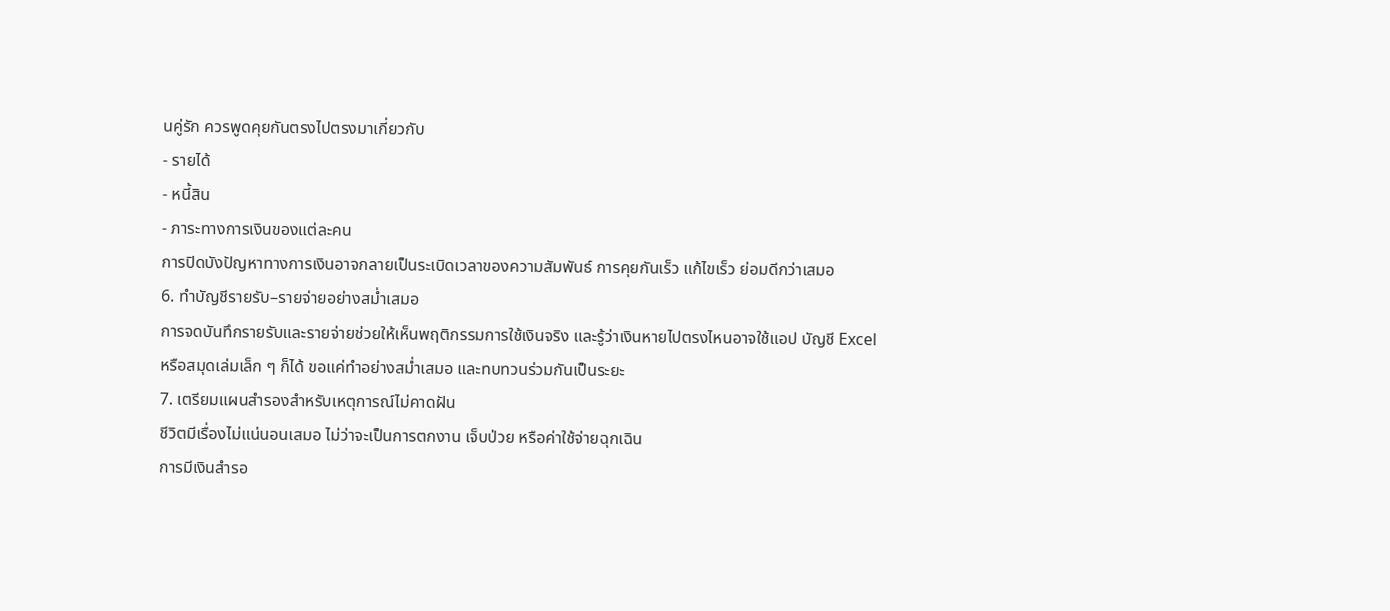นคู่รัก ควรพูดคุยกันตรงไปตรงมาเกี่ยวกับ
- รายได้
- หนี้สิน
- ภาระทางการเงินของแต่ละคน
การปิดบังปัญหาทางการเงินอาจกลายเป็นระเบิดเวลาของความสัมพันธ์ การคุยกันเร็ว แก้ไขเร็ว ย่อมดีกว่าเสมอ
6. ทำบัญชีรายรับ–รายจ่ายอย่างสม่ำเสมอ
การจดบันทึกรายรับและรายจ่ายช่วยให้เห็นพฤติกรรมการใช้เงินจริง และรู้ว่าเงินหายไปตรงไหนอาจใช้แอป บัญชี Excel หรือสมุดเล่มเล็ก ๆ ก็ได้ ขอแค่ทำอย่างสม่ำเสมอ และทบทวนร่วมกันเป็นระยะ
7. เตรียมแผนสำรองสำหรับเหตุการณ์ไม่คาดฝัน
ชีวิตมีเรื่องไม่แน่นอนเสมอ ไม่ว่าจะเป็นการตกงาน เจ็บป่วย หรือค่าใช้จ่ายฉุกเฉิน
การมีเงินสำรอ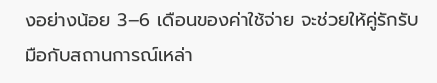งอย่างน้อย 3–6 เดือนของค่าใช้จ่าย จะช่วยให้คู่รักรับมือกับสถานการณ์เหล่า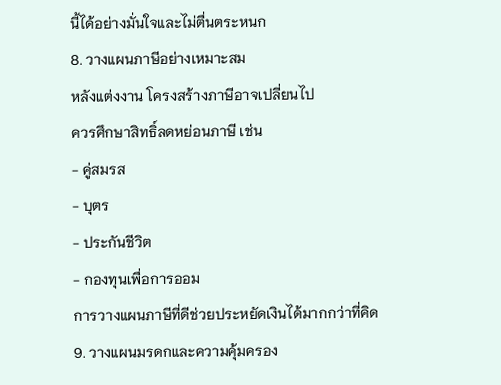นี้ได้อย่างมั่นใจและไม่ตื่นตระหนก
8. วางแผนภาษีอย่างเหมาะสม
หลังแต่งงาน โครงสร้างภาษีอาจเปลี่ยนไป
ควรศึกษาสิทธิ์ลดหย่อนภาษี เช่น
- คู่สมรส
- บุตร
- ประกันชีวิต
- กองทุนเพื่อการออม
การวางแผนภาษีที่ดีช่วยประหยัดเงินได้มากกว่าที่คิด
9. วางแผนมรดกและความคุ้มครอง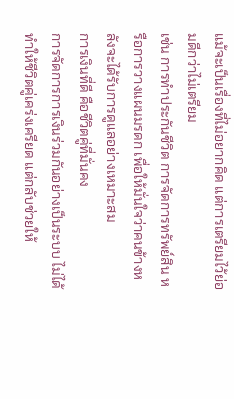แม้จะเป็นเรื่องที่ไม่อยากคิด แต่การเตรียมไว้ย่อมดีกว่าไม่เตรียม
เช่น การทำประกันชีวิต การจัดการทรัพย์สิน หรือการวางแผนมรดก เพื่อให้มั่นใจว่าคนข้างหลังจะได้รับการดูแลอย่างเหมาะสม
การเงินที่ดี คือชีวิตคู่ที่มั่นคง
การจัดการการเงินร่วมกันอย่างเป็นระบบ ไม่ได้ทำให้ชีวิตคู่เคร่งเครียด แต่กลับช่วยให้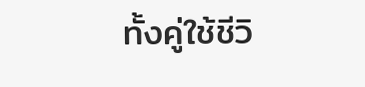ทั้งคู่ใช้ชีวิ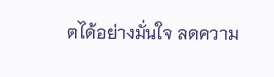ตได้อย่างมั่นใจ ลดความ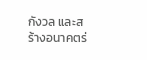กังวล และสร้างอนาคตร่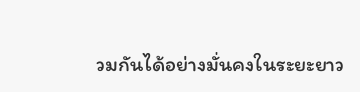วมกันได้อย่างมั่นคงในระยะยาว